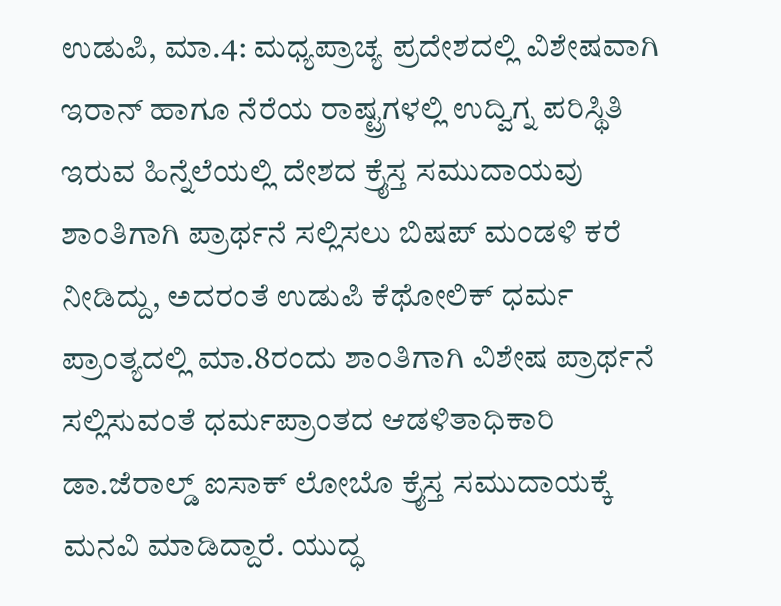ಉಡುಪಿ, ಮಾ.4: ಮಧ್ಯಪ್ರಾಚ್ಯ ಪ್ರದೇಶದಲ್ಲಿ ವಿಶೇಷವಾಗಿ ಇರಾನ್ ಹಾಗೂ ನೆರೆಯ ರಾಷ್ಟ್ರಗಳಲ್ಲಿ ಉದ್ವಿಗ್ನ ಪರಿಸ್ಥಿತಿ ಇರುವ ಹಿನ್ನೆಲೆಯಲ್ಲಿ ದೇಶದ ಕ್ರೈಸ್ತ ಸಮುದಾಯವು ಶಾಂತಿಗಾಗಿ ಪ್ರಾರ್ಥನೆ ಸಲ್ಲಿಸಲು ಬಿಷಪ್ ಮಂಡಳಿ ಕರೆ ನೀಡಿದ್ದು, ಅದರಂತೆ ಉಡುಪಿ ಕೆಥೋಲಿಕ್ ಧರ್ಮ ಪ್ರಾಂತ್ಯದಲ್ಲಿ ಮಾ.8ರಂದು ಶಾಂತಿಗಾಗಿ ವಿಶೇಷ ಪ್ರಾರ್ಥನೆ ಸಲ್ಲಿಸುವಂತೆ ಧರ್ಮಪ್ರಾಂತದ ಆಡಳಿತಾಧಿಕಾರಿ ಡಾ.ಜೆರಾಲ್ಡ್ ಐಸಾಕ್ ಲೋಬೊ ಕ್ರೈಸ್ತ ಸಮುದಾಯಕ್ಕೆ ಮನವಿ ಮಾಡಿದ್ದಾರೆ. ಯುದ್ಧ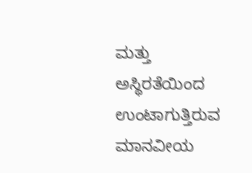ಮತ್ತು ಅಸ್ಥಿರತೆಯಿಂದ ಉಂಟಾಗುತ್ತಿರುವ ಮಾನವೀಯ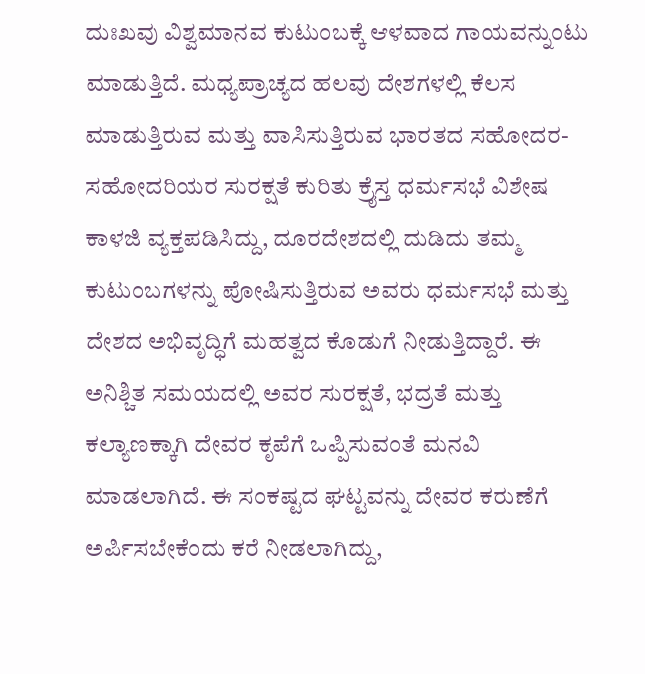ದುಃಖವು ವಿಶ್ವಮಾನವ ಕುಟುಂಬಕ್ಕೆ ಆಳವಾದ ಗಾಯವನ್ನುಂಟು ಮಾಡುತ್ತಿದೆ. ಮಧ್ಯಪ್ರಾಚ್ಯದ ಹಲವು ದೇಶಗಳಲ್ಲಿ ಕೆಲಸ ಮಾಡುತ್ತಿರುವ ಮತ್ತು ವಾಸಿಸುತ್ತಿರುವ ಭಾರತದ ಸಹೋದರ-ಸಹೋದರಿಯರ ಸುರಕ್ಷತೆ ಕುರಿತು ಕ್ರೈಸ್ತ ಧರ್ಮಸಭೆ ವಿಶೇಷ ಕಾಳಜಿ ವ್ಯಕ್ತಪಡಿಸಿದ್ದು, ದೂರದೇಶದಲ್ಲಿ ದುಡಿದು ತಮ್ಮ ಕುಟುಂಬಗಳನ್ನು ಪೋಷಿಸುತ್ತಿರುವ ಅವರು ಧರ್ಮಸಭೆ ಮತ್ತು ದೇಶದ ಅಭಿವೃದ್ಧಿಗೆ ಮಹತ್ವದ ಕೊಡುಗೆ ನೀಡುತ್ತಿದ್ದಾರೆ. ಈ ಅನಿಶ್ಚಿತ ಸಮಯದಲ್ಲಿ ಅವರ ಸುರಕ್ಷತೆ, ಭದ್ರತೆ ಮತ್ತು ಕಲ್ಯಾಣಕ್ಕಾಗಿ ದೇವರ ಕೃಪೆಗೆ ಒಪ್ಪಿಸುವಂತೆ ಮನವಿ ಮಾಡಲಾಗಿದೆ. ಈ ಸಂಕಷ್ಟದ ಘಟ್ಟವನ್ನು ದೇವರ ಕರುಣೆಗೆ ಅರ್ಪಿಸಬೇಕೆಂದು ಕರೆ ನೀಡಲಾಗಿದ್ದು,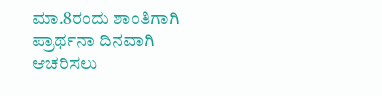ಮಾ.8ರಂದು ಶಾಂತಿಗಾಗಿ ಪ್ರಾರ್ಥನಾ ದಿನವಾಗಿ ಆಚರಿಸಲು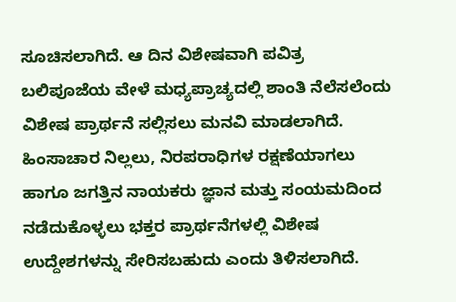ಸೂಚಿಸಲಾಗಿದೆ. ಆ ದಿನ ವಿಶೇಷವಾಗಿ ಪವಿತ್ರ ಬಲಿಪೂಜೆಯ ವೇಳೆ ಮಧ್ಯಪ್ರಾಚ್ಯದಲ್ಲಿ ಶಾಂತಿ ನೆಲೆಸಲೆಂದು ವಿಶೇಷ ಪ್ರಾರ್ಥನೆ ಸಲ್ಲಿಸಲು ಮನವಿ ಮಾಡಲಾಗಿದೆ. ಹಿಂಸಾಚಾರ ನಿಲ್ಲಲು, ನಿರಪರಾಧಿಗಳ ರಕ್ಷಣೆಯಾಗಲು ಹಾಗೂ ಜಗತ್ತಿನ ನಾಯಕರು ಜ್ಞಾನ ಮತ್ತು ಸಂಯಮದಿಂದ ನಡೆದುಕೊಳ್ಳಲು ಭಕ್ತರ ಪ್ರಾರ್ಥನೆಗಳಲ್ಲಿ ವಿಶೇಷ ಉದ್ದೇಶಗಳನ್ನು ಸೇರಿಸಬಹುದು ಎಂದು ತಿಳಿಸಲಾಗಿದೆ.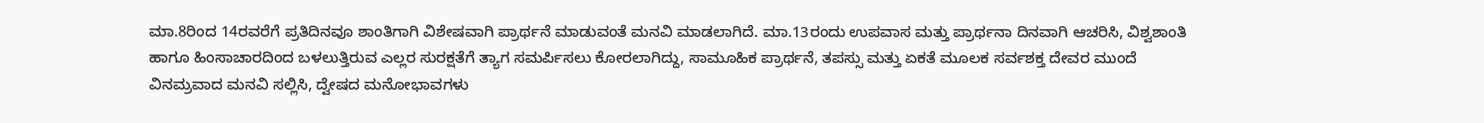ಮಾ.8ರಿಂದ 14ರವರೆಗೆ ಪ್ರತಿದಿನವೂ ಶಾಂತಿಗಾಗಿ ವಿಶೇಷವಾಗಿ ಪ್ರಾರ್ಥನೆ ಮಾಡುವಂತೆ ಮನವಿ ಮಾಡಲಾಗಿದೆ. ಮಾ.13ರಂದು ಉಪವಾಸ ಮತ್ತು ಪ್ರಾರ್ಥನಾ ದಿನವಾಗಿ ಆಚರಿಸಿ, ವಿಶ್ವಶಾಂತಿ ಹಾಗೂ ಹಿಂಸಾಚಾರದಿಂದ ಬಳಲುತ್ತಿರುವ ಎಲ್ಲರ ಸುರಕ್ಷತೆಗೆ ತ್ಯಾಗ ಸಮರ್ಪಿಸಲು ಕೋರಲಾಗಿದ್ದು, ಸಾಮೂಹಿಕ ಪ್ರಾರ್ಥನೆ, ತಪಸ್ಸು ಮತ್ತು ಏಕತೆ ಮೂಲಕ ಸರ್ವಶಕ್ತ ದೇವರ ಮುಂದೆ ವಿನಮ್ರವಾದ ಮನವಿ ಸಲ್ಲಿಸಿ, ದ್ವೇಷದ ಮನೋಭಾವಗಳು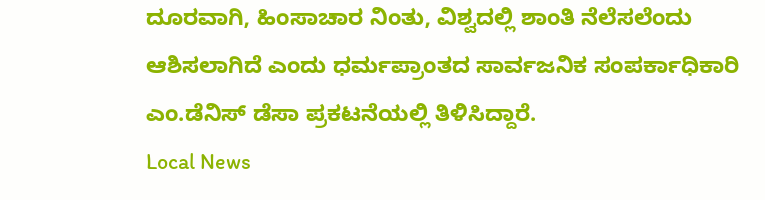ದೂರವಾಗಿ, ಹಿಂಸಾಚಾರ ನಿಂತು, ವಿಶ್ವದಲ್ಲಿ ಶಾಂತಿ ನೆಲೆಸಲೆಂದು ಆಶಿಸಲಾಗಿದೆ ಎಂದು ಧರ್ಮಪ್ರಾಂತದ ಸಾರ್ವಜನಿಕ ಸಂಪರ್ಕಾಧಿಕಾರಿ ಎಂ.ಡೆನಿಸ್ ಡೆಸಾ ಪ್ರಕಟನೆಯಲ್ಲಿ ತಿಳಿಸಿದ್ದಾರೆ.
Local News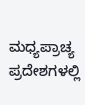ಮಧ್ಯಪ್ರಾಚ್ಯ ಪ್ರದೇಶಗಳಲ್ಲಿ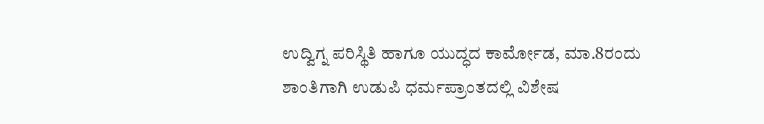ಉದ್ವಿಗ್ನ ಪರಿಸ್ಥಿತಿ ಹಾಗೂ ಯುದ್ಧದ ಕಾರ್ಮೋಡ, ಮಾ.8ರಂದು ಶಾಂತಿಗಾಗಿ ಉಡುಪಿ ಧರ್ಮಪ್ರಾಂತದಲ್ಲಿ ವಿಶೇಷ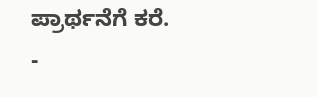ಪ್ರಾರ್ಥನೆಗೆ ಕರೆ.
-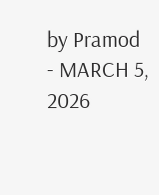by Pramod
- MARCH 5, 2026